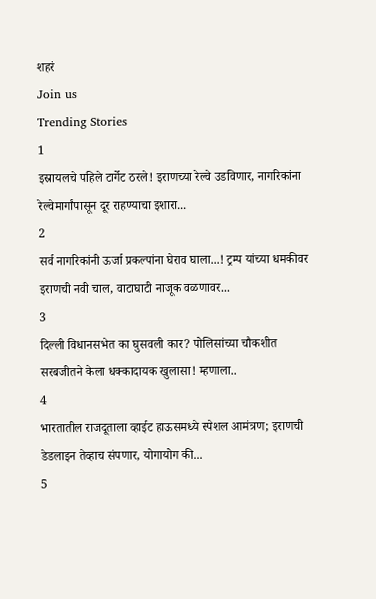शहरं
Join us
Trending Stories
1
इस्रायलचे पहिले टार्गेट ठरले! इराणच्या रेल्वे उडविणार, नागरिकांना रेल्वेमार्गांपासून दूर राहण्याचा इशारा...
2
सर्व नागरिकांनी ऊर्जा प्रकल्पांना घेराव घाला...! ट्रम्प यांच्या धमकीवर इराणची नवी चाल, वाटाघाटी नाजूक वळणावर...
3
दिल्ली विधानसभेत का घुसवली कार? पोलिसांच्या चौकशीत सरबजीतने केला धक्कादायक खुलासा! म्हणाला..
4
भारतातील राजदूताला व्हाईट हाऊसमध्ये स्पेशल आमंत्रण; इराणची डेडलाइन तेव्हाच संपणार, योगायोग की...
5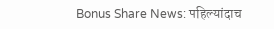Bonus Share News: पहिल्यांदाच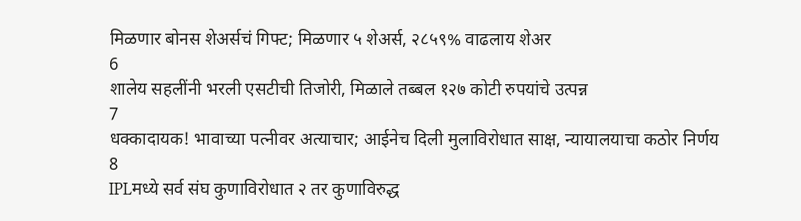मिळणार बोनस शेअर्सचं गिफ्ट; मिळणार ५ शेअर्स, २८५९% वाढलाय शेअर
6
शालेय सहलींनी भरली एसटीची तिजोरी, मिळाले तब्बल १२७ कोटी रुपयांचे उत्पन्न
7
धक्कादायक! भावाच्या पत्नीवर अत्याचार; आईनेच दिली मुलाविरोधात साक्ष, न्यायालयाचा कठोर निर्णय
8
IPLमध्ये सर्व संघ कुणाविरोधात २ तर कुणाविरुद्ध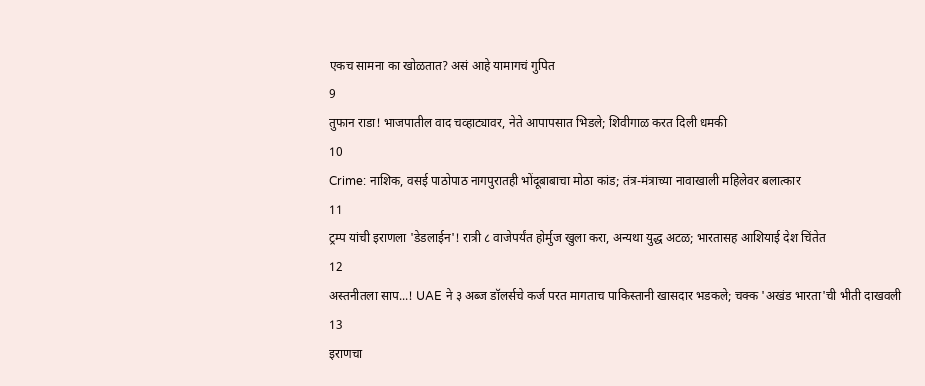एकच सामना का खोळतात? असं आहे यामागचं गुपित
9
तुफान राडा! भाजपातील वाद चव्हाट्यावर, नेते आपापसात भिडले; शिवीगाळ करत दिली धमकी
10
Crime: नाशिक, वसई पाठोपाठ नागपुरातही भोंदूबाबाचा मोठा कांड; तंत्र-मंत्राच्या नावाखाली महिलेवर बलात्कार
11
ट्रम्प यांची इराणला 'डेडलाईन'! रात्री ८ वाजेपर्यंत होर्मुज खुला करा, अन्यथा युद्ध अटळ; भारतासह आशियाई देश चिंतेत
12
अस्तनीतला साप...! UAE ने ३ अब्ज डॉलर्सचे कर्ज परत मागताच पाकिस्तानी खासदार भडकले; चक्क 'अखंड भारता'ची भीती दाखवली
13
इराणचा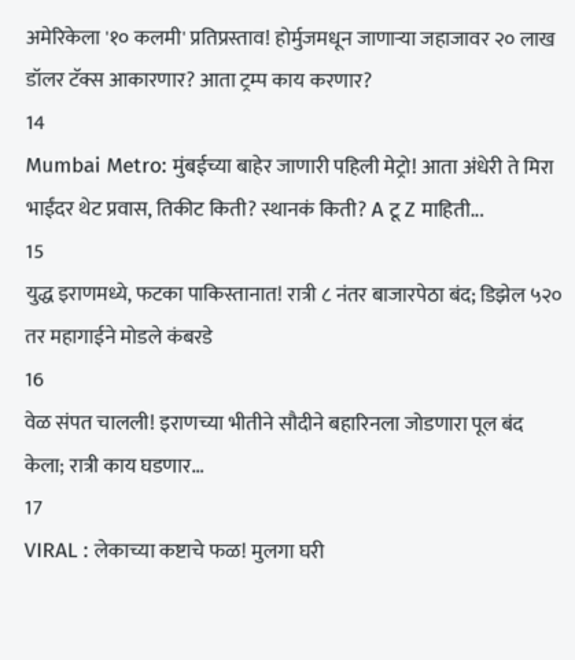अमेरिकेला '१० कलमी' प्रतिप्रस्ताव! होर्मुजमधून जाणाऱ्या जहाजावर २० लाख डॉलर टॅक्स आकारणार? आता ट्रम्प काय करणार?
14
Mumbai Metro: मुंबईच्या बाहेर जाणारी पहिली मेट्रो! आता अंधेरी ते मिरा भाईंदर थेट प्रवास, तिकीट किती? स्थानकं किती? A टू Z माहिती...
15
युद्ध इराणमध्ये, फटका पाकिस्तानात! रात्री ८ नंतर बाजारपेठा बंद; डिझेल ५२० तर महागाईने मोडले कंबरडे
16
वेळ संपत चालली! इराणच्या भीतीने सौदीने बहारिनला जोडणारा पूल बंद केला; रात्री काय घडणार...
17
VIRAL : लेकाच्या कष्टाचे फळ! मुलगा घरी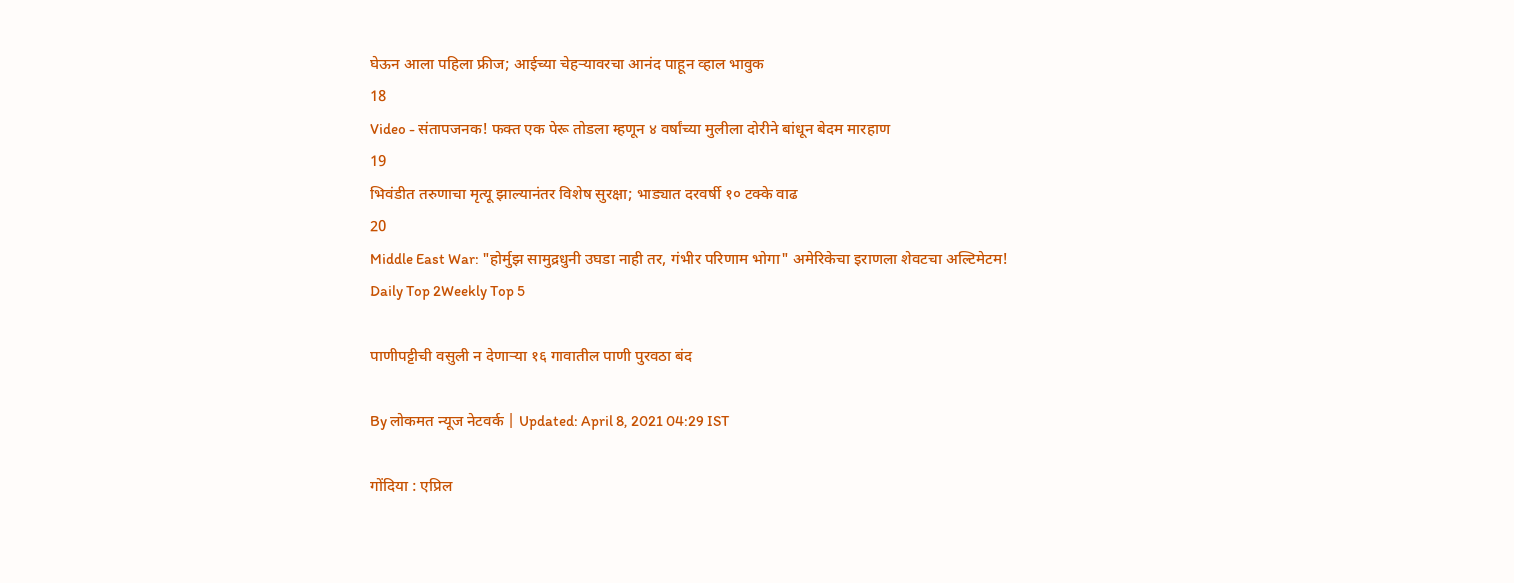घेऊन आला पहिला फ्रीज; आईच्या चेहऱ्यावरचा आनंद पाहून व्हाल भावुक
18
Video - संतापजनक! फक्त एक पेरू तोडला म्हणून ४ वर्षांच्या मुलीला दोरीने बांधून बेदम मारहाण
19
भिवंडीत तरुणाचा मृत्यू झाल्यानंतर विशेष सुरक्षा; भाड्यात दरवर्षी १० टक्के वाढ
20
Middle East War: "होर्मुझ सामुद्रधुनी उघडा नाही तर, गंभीर परिणाम भोगा" अमेरिकेचा इराणला शेवटचा अल्टिमेटम!
Daily Top 2Weekly Top 5

पाणीपट्टीची वसुली न देणाऱ्या १६ गावातील पाणी पुरवठा बंद

By लोकमत न्यूज नेटवर्क | Updated: April 8, 2021 04:29 IST

गोंदिया : एप्रिल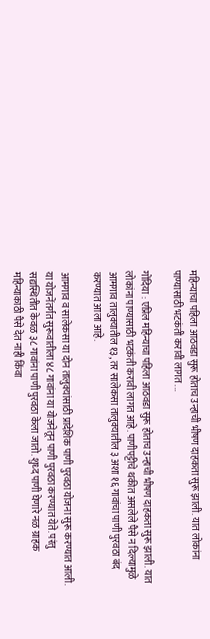महिन्याचा पहिला आठवडा सुरू होताच उन्हाची भीषण दाहकता सुरू झाली. यात लोकांना पाण्यासाठी भटकंती करावी लागत ...

गोंदिया : एप्रिल महिन्याचा पहिला आठवडा सुरू होताच उन्हाची भीषण दाहकता सुरू झाली. यात लोकांना पाण्यासाठी भटकंती करावी लागत आहे. पाणीपट्टीचे थकीत असलेले पैसे न दिल्यामुळे आमगाव तालुक्यातील १३, तर सालेकसा तालुक्यातील ३ अशा १६ गावांचा पाणी पुरवठा बंद करण्यात आला आहे.

आमगाव व सालेकसा या दोन तालुक्यांसाठी प्रादेशिक पाणी पुरवठा योजना सुरू करण्यात आली. या योजनेंतर्गत सुरूवातीला ४८ गावांना या योजनेतून पाणी पुरवठा करण्यात येते. परंतु सद्यस्थितीत केवळ ३८ गावांना पाणी पुरवठा केला जातो. शुध्द पाणी घेणारे नळ ग्राहक महिन्याकाठी पैसे देत नाही किंवा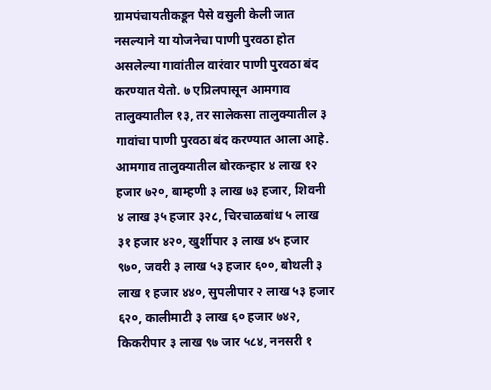ग्रामपंचायतीकडून पैसे वसुली केली जात नसल्याने या योजनेचा पाणी पुरवठा होत असलेल्या गावांतील वारंवार पाणी पुरवठा बंद करण्यात येतो. ७ एप्रिलपासून आमगाव तालुक्यातील १३, तर सालेकसा तालुक्यातील ३ गावांचा पाणी पुरवठा बंद करण्यात आला आहे. आमगाव तालुक्यातील बोरकन्हार ४ लाख १२ हजार ७२०, बाम्हणी ३ लाख ७३ हजार, शिवनी ४ लाख ३५ हजार ३२८, चिरचाळबांध ५ लाख ३१ हजार ४२०, खुर्शीपार ३ लाख ४५ हजार ९७०, जवरी ३ लाख ५३ हजार ६००, बोथली ३ लाख १ हजार ४४०, सुपलीपार २ लाख ५३ हजार ६२०, कालीमाटी ३ लाख ६० हजार ७४२, किकरीपार ३ लाख ९७ जार ५८४, ननसरी १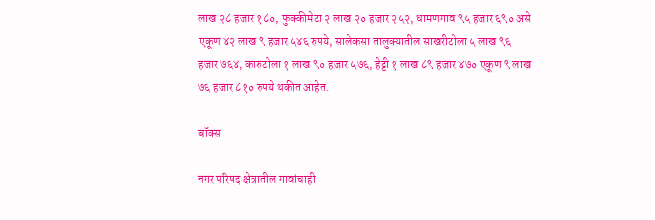लाख २८ हजार १८०, फुक्कीमेटा २ लाख २० हजार २५२, धामणगाव ९५ हजार ६९० असे एकूण ४२ लाख ९ हजार ५४६ रुपये, सालेकसा तालुक्यातील साखरीटोला ५ लाख ९६ हजार ७६४, कारुटोला १ लाख ९० हजार ५७६, हेट्टी १ लाख ८९ हजार ४७० एकूण ९ लाख ७६ हजार ८१० रुपये थकीत आहेत.

बॉक्स

नगर परिषद क्षेत्रातील गावांचाही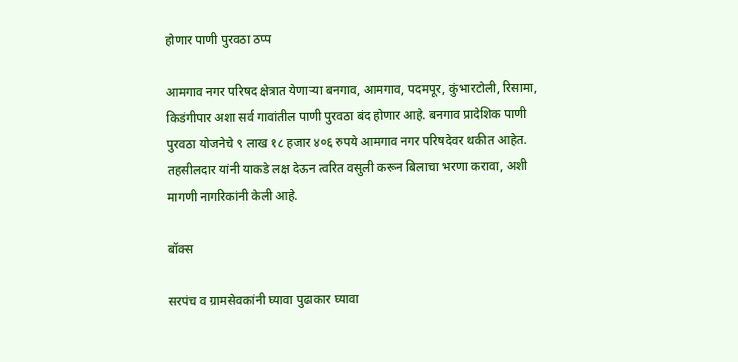होणार पाणी पुरवठा ठप्प

आमगाव नगर परिषद क्षेत्रात येणाऱ्या बनगाव, आमगाव, पदमपूर, कुंभारटोली, रिसामा, किडंगीपार अशा सर्व गावांतील पाणी पुरवठा बंद होणार आहे. बनगाव प्रादेशिक पाणी पुरवठा योजनेचे ९ लाख १८ हजार ४०६ रुपये आमगाव नगर परिषदेवर थकीत आहेत. तहसीलदार यांनी याकडे लक्ष देऊन त्वरित वसुली करून बिलाचा भरणा करावा, अशी मागणी नागरिकांनी केली आहे.

बॉक्स

सरपंच व ग्रामसेवकांनी घ्यावा पुढाकार घ्यावा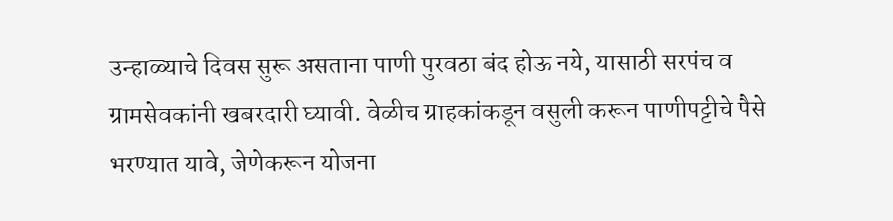उन्हाळ्याचे दिवस सुरू असताना पाणी पुरवठा बंद होऊ नये, यासाठी सरपंच व ग्रामसेवकांनी खबरदारी घ्यावी. वेळीच ग्राहकांकडून वसुली करून पाणीपट्टीचे पैसे भरण्यात यावे, जेणेकरून योजना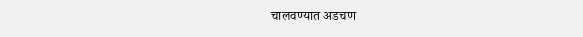चालवण्यात अडचण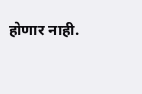होणार नाही.